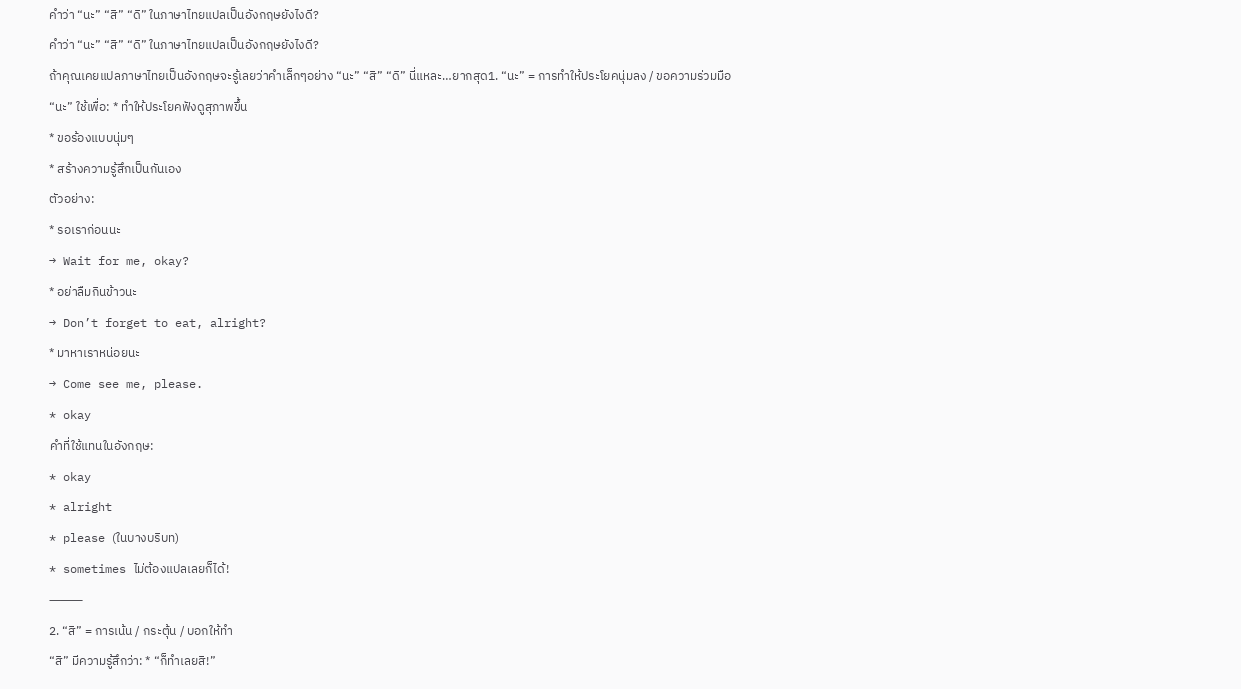คำว่า “นะ” “สิ” “ดิ” ในภาษาไทยแปลเป็นอังกฤษยังไงดี?
คำว่า “นะ” “สิ” “ดิ” ในภาษาไทยแปลเป็นอังกฤษยังไงดี?
ถ้าคุณเคยแปลภาษาไทยเป็นอังกฤษจะรู้เลยว่าคำเล็กๆอย่าง “นะ” “สิ” “ดิ” นี่แหละ…ยากสุด1. “นะ” = การทำให้ประโยคนุ่มลง / ขอความร่วมมือ
“นะ” ใช้เพื่อ: * ทำให้ประโยคฟังดูสุภาพขึ้น
* ขอร้องแบบนุ่มๆ
* สร้างความรู้สึกเป็นกันเอง
ตัวอย่าง:
* รอเราก่อนนะ
→ Wait for me, okay?
* อย่าลืมกินข้าวนะ
→ Don’t forget to eat, alright?
* มาหาเราหน่อยนะ
→ Come see me, please.
* okay
คำที่ใช้แทนในอังกฤษ:
* okay
* alright
* please (ในบางบริบท)
* sometimes ไม่ต้องแปลเลยก็ได้!
⸻
2. “สิ” = การเน้น / กระตุ้น / บอกให้ทำ
“สิ” มีความรู้สึกว่า: * “ก็ทำเลยสิ!”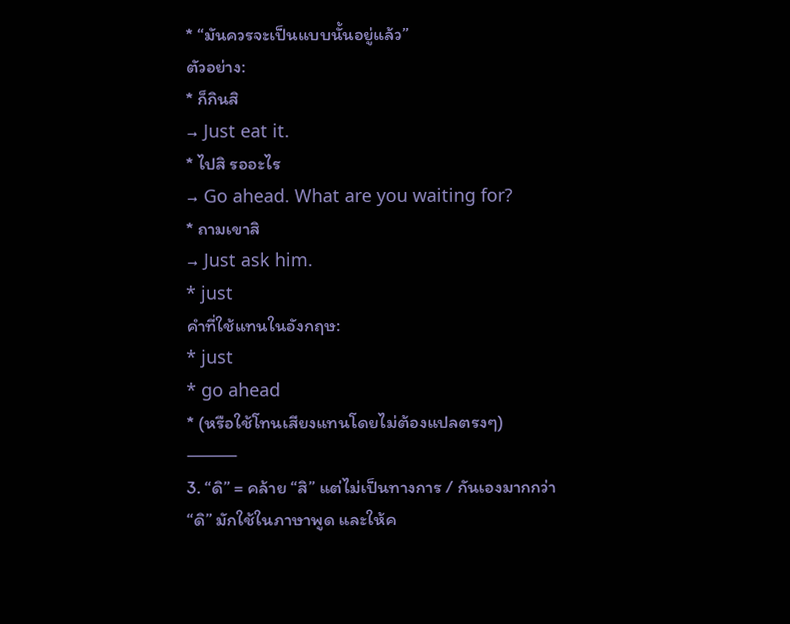* “มันควรจะเป็นแบบนั้นอยู่แล้ว”
ตัวอย่าง:
* ก็กินสิ
→ Just eat it.
* ไปสิ รออะไร
→ Go ahead. What are you waiting for?
* ถามเขาสิ
→ Just ask him.
* just
คำที่ใช้แทนในอังกฤษ:
* just
* go ahead
* (หรือใช้โทนเสียงแทนโดยไม่ต้องแปลตรงๆ)
⸻
3. “ดิ” = คล้าย “สิ” แต่ไม่เป็นทางการ / กันเองมากกว่า
“ดิ” มักใช้ในภาษาพูด และให้ค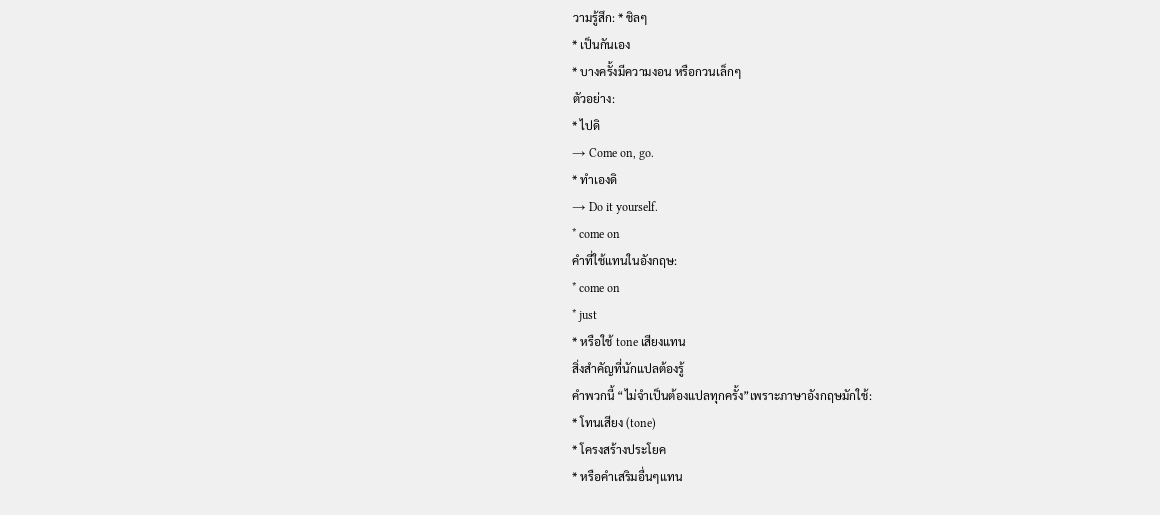วามรู้สึก: * ชิลๆ
* เป็นกันเอง
* บางครั้งมีความงอน หรือกวนเล็กๆ
ตัวอย่าง:
* ไปดิ
→ Come on, go.
* ทำเองดิ
→ Do it yourself.
* come on
คำที่ใช้แทนในอังกฤษ:
* come on
* just
* หรือใช้ tone เสียงแทน
สิ่งสำคัญที่นักแปลต้องรู้
คำพวกนี้ “ไม่จำเป็นต้องแปลทุกครั้ง”เพราะภาษาอังกฤษมักใช้:
* โทนเสียง (tone)
* โครงสร้างประโยค
* หรือคำเสริมอื่นๆแทน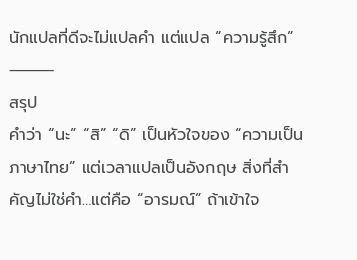นักแปลที่ดีจะไม่แปลคำ แต่แปล “ความรู้สึก”
⸻
สรุป
คำว่า “นะ” “สิ” “ดิ” เป็นหัวใจของ “ความเป็นภาษาไทย” แต่เวลาแปลเป็นอังกฤษ สิ่งที่สำคัญไม่ใช่คำ…แต่คือ “อารมณ์” ถ้าเข้าใจ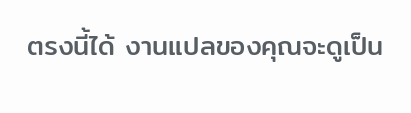ตรงนี้ได้ งานแปลของคุณจะดูเป็น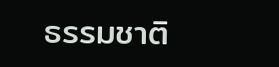ธรรมชาติ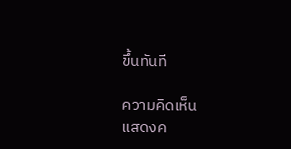ขึ้นทันที

ความคิดเห็น
แสดงค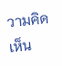วามคิดเห็น